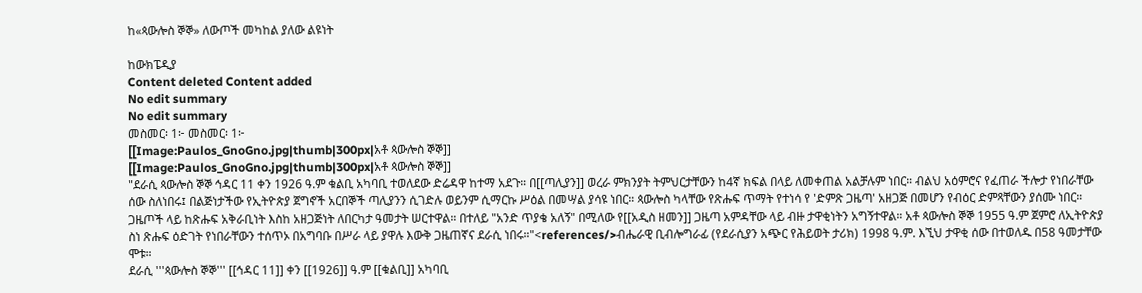ከ«ጳውሎስ ኞኞ» ለውጦች መካከል ያለው ልዩነት

ከውክፔዲያ
Content deleted Content added
No edit summary
No edit summary
መስመር፡ 1፦ መስመር፡ 1፦
[[Image:Paulos_GnoGno.jpg|thumb|300px|አቶ ጳውሎስ ኞኞ]]
[[Image:Paulos_GnoGno.jpg|thumb|300px|አቶ ጳውሎስ ኞኞ]]
"ደራሲ ጳውሎስ ኞኞ ኅዳር 11 ቀን 1926 ዓ.ም ቁልቢ አካባቢ ተወለደው ድሬዳዋ ከተማ አደጉ። በ[[ጣሊያን]] ወረራ ምክንያት ትምህርታቸውን ከ4ኛ ክፍል በላይ ለመቀጠል አልቻሉም ነበር። ብልህ አዕምሮና የፈጠራ ችሎታ የነበራቸው ሰው ስለነበሩ፤ በልጅነታችው የኢትዮጵያ ጀግኖች አርበኞች ጣሊያንን ሲገድሉ ወይንም ሲማርኩ ሥዕል በመሣል ያሳዩ ነበር። ጳውሎስ ካላቸው የጽሑፍ ጥማት የተነሳ የ 'ድምጽ ጋዜጣ' አዘጋጅ በመሆን የብዕር ድምጻቸውን ያሰሙ ነበር። ጋዜጦች ላይ ከጽሑፍ አቅራቢነት እስከ አዘጋጅነት ለበርካታ ዓመታት ሠርተዋል። በተለይ "አንድ ጥያቄ አለኝ" በሚለው የ[[አዲስ ዘመን]] ጋዜጣ አምዳቸው ላይ ብዙ ታዋቂነትን አግኝተዋል። አቶ ጳውሎስ ኞኞ 1955 ዓ.ም ጀምሮ ለኢትዮጵያ ስነ ጽሑፍ ዕድገት የነበራቸውን ተሰጥኦ በአግባቡ በሥራ ላይ ያዋሉ እውቅ ጋዜጠኛና ደራሲ ነበሩ።"<references/>ብሔራዊ ቢብሎግራፊ (የደራሲያን አጭር የሕይወት ታሪክ) 1998 ዓ.ም. እኚህ ታዋቂ ሰው በተወለዱ በ58 ዓመታቸው ሞቱ።
ደራሲ '''ጳውሎስ ኞኞ''' [[ኅዳር 11]] ቀን [[1926]] ዓ.ም [[ቁልቢ]] አካባቢ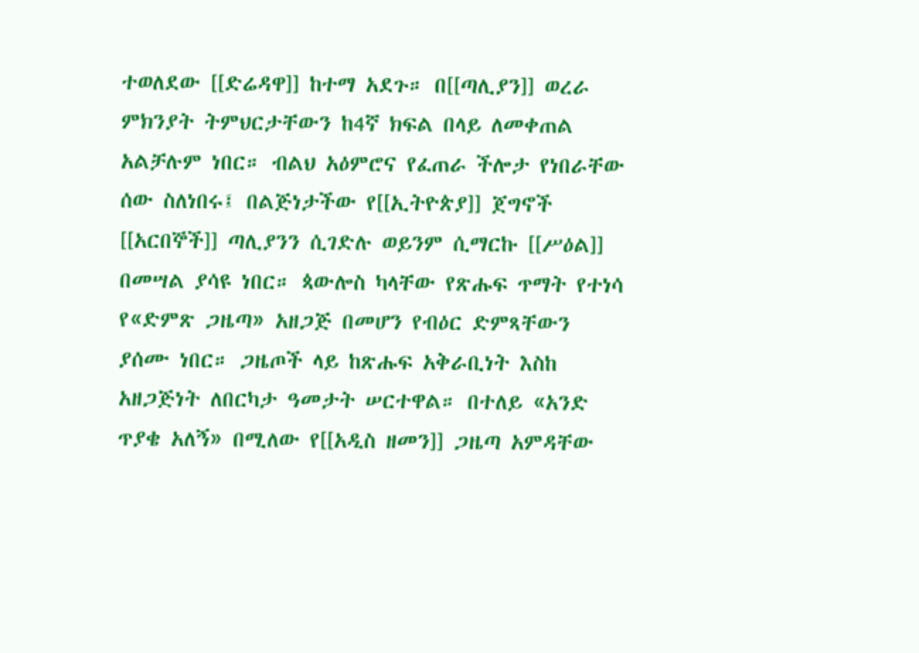ተወለደው [[ድሬዳዋ]] ከተማ አደጉ። በ[[ጣሊያን]] ወረራ ምክንያት ትምህርታቸውን ከ4ኛ ክፍል በላይ ለመቀጠል አልቻሉም ነበር። ብልህ አዕምሮና የፈጠራ ችሎታ የነበራቸው ሰው ስለነበሩ፤ በልጅነታችው የ[[ኢትዮጵያ]] ጀግኖች [[አርበኞች]] ጣሊያንን ሲገድሉ ወይንም ሲማርኩ [[ሥዕል]] በመሣል ያሳዩ ነበር። ጳውሎስ ካላቸው የጽሑፍ ጥማት የተነሳ የ«ድምጽ ጋዜጣ» አዘጋጅ በመሆን የብዕር ድምጻቸውን ያሰሙ ነበር። ጋዜጦች ላይ ከጽሑፍ አቅራቢነት እስከ አዘጋጅነት ለበርካታ ዓመታት ሠርተዋል። በተለይ «አንድ ጥያቄ አለኝ» በሚለው የ[[አዲስ ዘመን]] ጋዜጣ አምዳቸው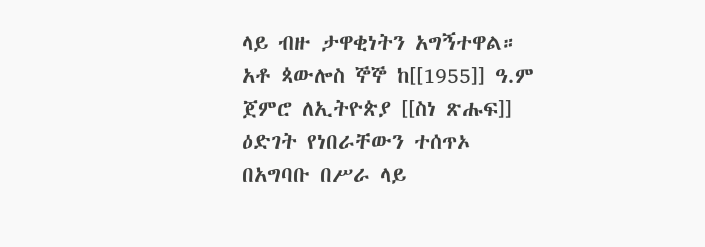ላይ ብዙ ታዋቂነትን አግኝተዋል። አቶ ጳውሎስ ኞኞ ከ[[1955]] ዓ.ም ጀምሮ ለኢትዮጵያ [[ስነ ጽሑፍ]] ዕድገት የነበራቸውን ተሰጥኦ በአግባቡ በሥራ ላይ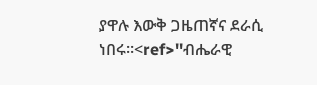ያዋሉ እውቅ ጋዜጠኛና ደራሲ ነበሩ።<ref>''ብሔራዊ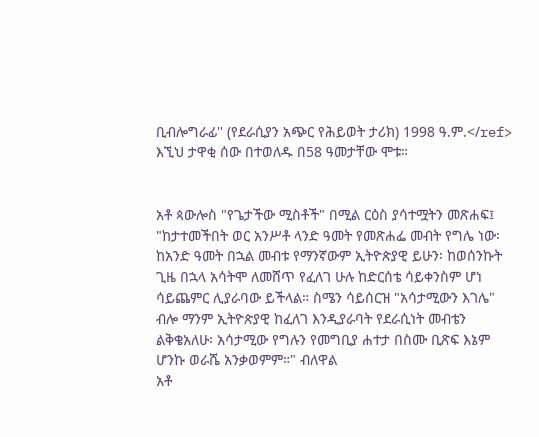ቢብሎግራፊ'' (የደራሲያን አጭር የሕይወት ታሪክ) 1998 ዓ.ም.</ref> እኚህ ታዋቂ ሰው በተወለዱ በ58 ዓመታቸው ሞቱ።


አቶ ጳውሎስ "የጌታችው ሚስቶች" በሚል ርዕስ ያሳተሟትን መጽሐፍ፤ "ከታተመችበት ወር አንሥቶ ላንድ ዓመት የመጽሐፌ መብት የግሌ ነው፡ ከአንድ ዓመት በኋል መብቱ የማንኛውም ኢትዮጵያዊ ይሁን፡ ከወሰንኩት ጊዜ በኋላ አሳትሞ ለመሸጥ የፈለገ ሁሉ ከድርሰቴ ሳይቀንስም ሆነ ሳይጨምር ሊያራባው ይችላል። ስሜን ሳይሰርዝ "አሳታሚውን እገሌ" ብሎ ማንም ኢትዮጵያዊ ከፈለገ እንዲያራባት የደራሲነት መብቴን ልቅቄአለሁ፡ አሳታሚው የግሉን የመግቢያ ሐተታ በስሙ ቢጽፍ እኔም ሆንኩ ወራሼ አንቃወምም።" ብለዋል
አቶ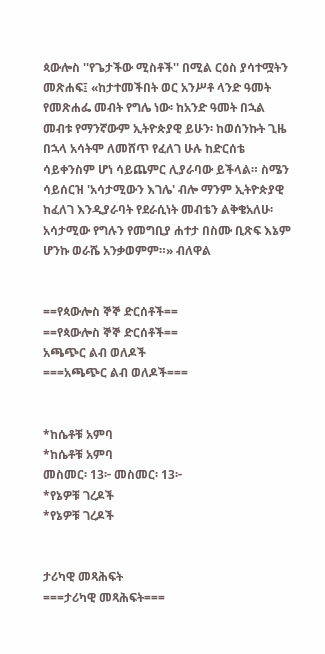ጳውሎስ ''የጌታችው ሚስቶች'' በሚል ርዕስ ያሳተሟትን መጽሐፍ፤ «ከታተመችበት ወር አንሥቶ ላንድ ዓመት የመጽሐፌ መብት የግሌ ነው፡ ከአንድ ዓመት በኋል መብቱ የማንኛውም ኢትዮጵያዊ ይሁን፡ ከወሰንኩት ጊዜ በኋላ አሳትሞ ለመሸጥ የፈለገ ሁሉ ከድርሰቴ ሳይቀንስም ሆነ ሳይጨምር ሊያራባው ይችላል። ስሜን ሳይሰርዝ 'አሳታሚውን እገሌ' ብሎ ማንም ኢትዮጵያዊ ከፈለገ እንዲያራባት የደራሲነት መብቴን ልቅቄአለሁ፡ አሳታሚው የግሉን የመግቢያ ሐተታ በስሙ ቢጽፍ እኔም ሆንኩ ወራሼ አንቃወምም።» ብለዋል


==የጳውሎስ ኞኞ ድርሰቶች==
==የጳውሎስ ኞኞ ድርሰቶች==
አጫጭር ልብ ወለዶች
===አጫጭር ልብ ወለዶች===


*ከሴቶቹ አምባ
*ከሴቶቹ አምባ
መስመር፡ 13፦ መስመር፡ 13፦
*የኔዎቹ ገረዶች
*የኔዎቹ ገረዶች


ታሪካዊ መጻሕፍት
===ታሪካዊ መጻሕፍት===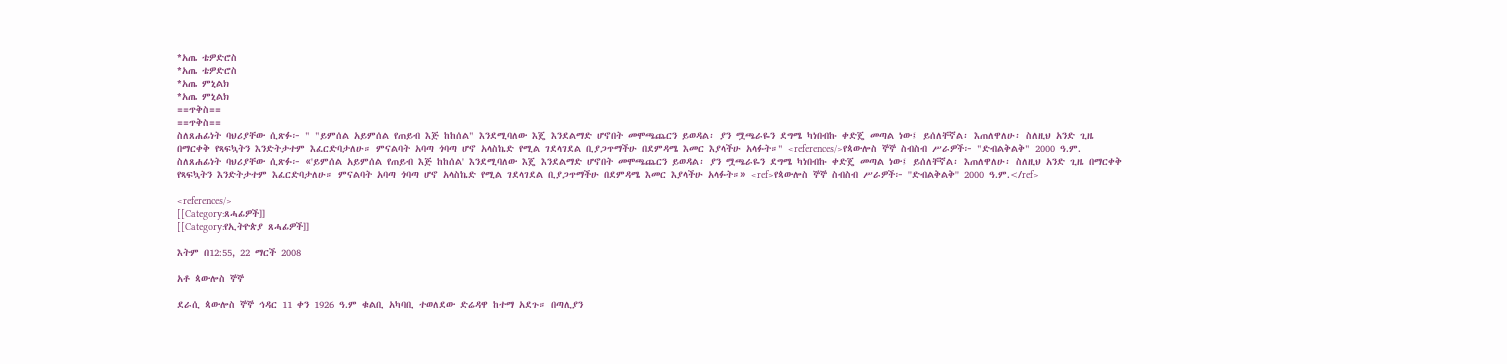*አጤ ቴዎድሮስ
*አጤ ቴዎድሮስ
*አጤ ምኒልክ
*አጤ ምኒልክ
==ጥቅስ==
==ጥቅስ==
ስለጸሐፊነት ባህሪያቸው ሲጽፉ፦ " "ይምሰል አይምሰል የጠይብ እጅ ከከሰል" እንደሚባለው እጄ እንደልማድ ሆኖበት መሞጫጨርን ይወዳል፡ ያን ሟጫራዬን ደግሜ ካነበብኩ ቀድጄ መጣል ነው፤ ይሰለቸኛል፡ እጠለዋለሁ፡ ስለዚህ አንድ ጊዜ በማርቀቅ የጻፍኳትን እንድትታተም እፈርድባታለሁ። ምናልባት አባጣ ጎባጣ ሆኖ አላስኬድ የሚል ገደላገደል ቢያጋጥማችሁ በደምዳሜ እመር እያላችሁ አላፉት።" <references/>የጳውሎስ ኞኞ ስብስብ ሥራዎች፦ "ድብልቅልቅ" 2000 ዓ.ም.
ስለጸሐፊነት ባህሪያቸው ሲጽፉ፦ «'ይምሰል አይምሰል የጠይብ እጅ ከከሰል' እንደሚባለው እጄ እንደልማድ ሆኖበት መሞጫጨርን ይወዳል፡ ያን ሟጫራዬን ደግሜ ካነበብኩ ቀድጄ መጣል ነው፤ ይሰለቸኛል፡ እጠለዋለሁ፡ ስለዚህ አንድ ጊዜ በማርቀቅ የጻፍኳትን እንድትታተም እፈርድባታለሁ። ምናልባት አባጣ ጎባጣ ሆኖ አላስኬድ የሚል ገደላገደል ቢያጋጥማችሁ በደምዳሜ እመር እያላችሁ አላፉት።» <ref>የጳውሎስ ኞኞ ስብስብ ሥራዎች፦ ''ድብልቅልቅ'' 2000 ዓ.ም.</ref>

<references/>
[[Category:ጸሓፊዎች]]
[[Category:የኢትዮጵያ ጸሓፊዎች]]

እትም በ12:55, 22 ማርች 2008

አቶ ጳውሎስ ኞኞ

ደራሲ ጳውሎስ ኞኞ ኅዳር 11 ቀን 1926 ዓ.ም ቁልቢ አካባቢ ተወለደው ድሬዳዋ ከተማ አደጉ። በጣሊያን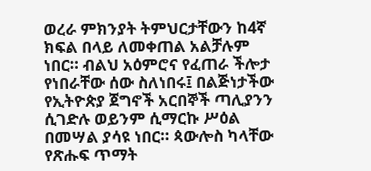ወረራ ምክንያት ትምህርታቸውን ከ4ኛ ክፍል በላይ ለመቀጠል አልቻሉም ነበር። ብልህ አዕምሮና የፈጠራ ችሎታ የነበራቸው ሰው ስለነበሩ፤ በልጅነታችው የኢትዮጵያ ጀግኖች አርበኞች ጣሊያንን ሲገድሉ ወይንም ሲማርኩ ሥዕል በመሣል ያሳዩ ነበር። ጳውሎስ ካላቸው የጽሑፍ ጥማት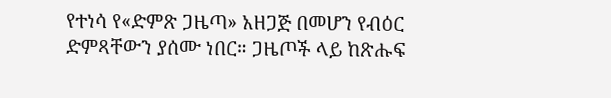የተነሳ የ«ድምጽ ጋዜጣ» አዘጋጅ በመሆን የብዕር ድምጻቸውን ያሰሙ ነበር። ጋዜጦች ላይ ከጽሑፍ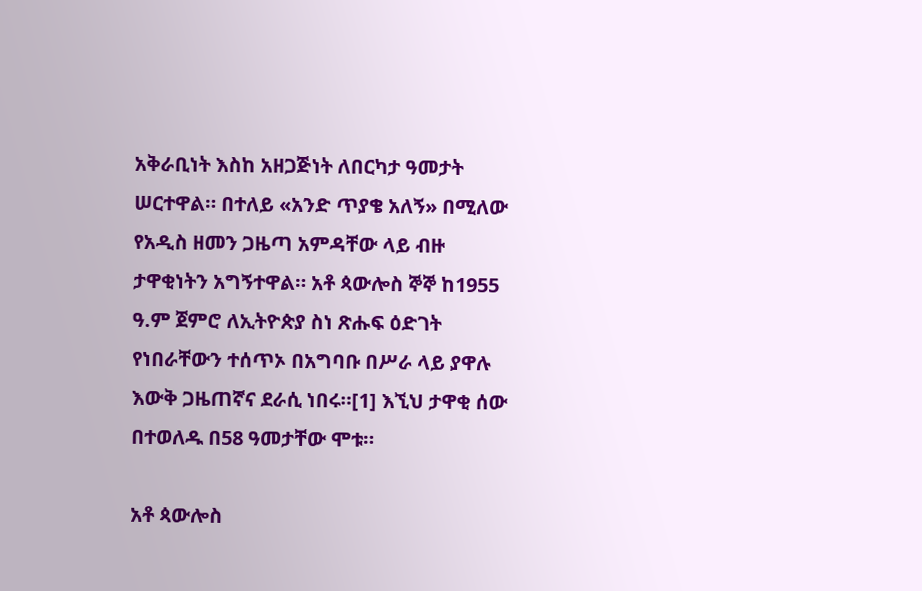አቅራቢነት እስከ አዘጋጅነት ለበርካታ ዓመታት ሠርተዋል። በተለይ «አንድ ጥያቄ አለኝ» በሚለው የአዲስ ዘመን ጋዜጣ አምዳቸው ላይ ብዙ ታዋቂነትን አግኝተዋል። አቶ ጳውሎስ ኞኞ ከ1955 ዓ.ም ጀምሮ ለኢትዮጵያ ስነ ጽሑፍ ዕድገት የነበራቸውን ተሰጥኦ በአግባቡ በሥራ ላይ ያዋሉ እውቅ ጋዜጠኛና ደራሲ ነበሩ።[1] እኚህ ታዋቂ ሰው በተወለዱ በ58 ዓመታቸው ሞቱ።

አቶ ጳውሎስ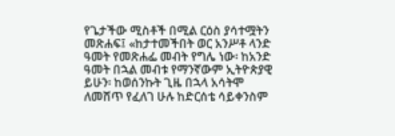የጌታችው ሚስቶች በሚል ርዕስ ያሳተሟትን መጽሐፍ፤ «ከታተመችበት ወር አንሥቶ ላንድ ዓመት የመጽሐፌ መብት የግሌ ነው፡ ከአንድ ዓመት በኋል መብቱ የማንኛውም ኢትዮጵያዊ ይሁን፡ ከወሰንኩት ጊዜ በኋላ አሳትሞ ለመሸጥ የፈለገ ሁሉ ከድርሰቴ ሳይቀንስም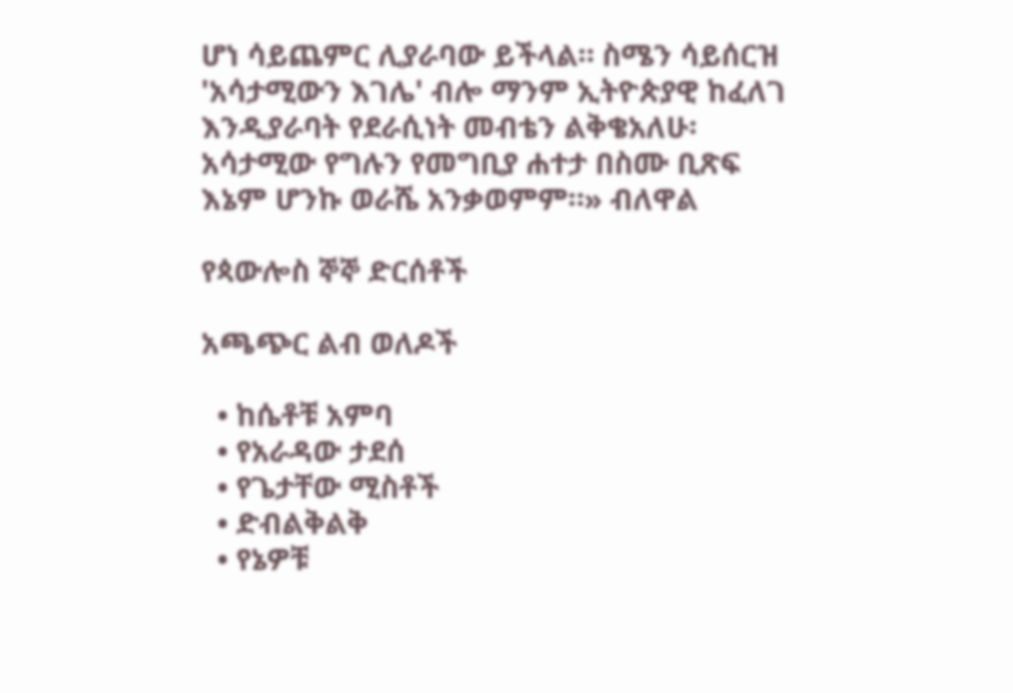ሆነ ሳይጨምር ሊያራባው ይችላል። ስሜን ሳይሰርዝ 'አሳታሚውን እገሌ' ብሎ ማንም ኢትዮጵያዊ ከፈለገ እንዲያራባት የደራሲነት መብቴን ልቅቄአለሁ፡ አሳታሚው የግሉን የመግቢያ ሐተታ በስሙ ቢጽፍ እኔም ሆንኩ ወራሼ አንቃወምም።» ብለዋል

የጳውሎስ ኞኞ ድርሰቶች

አጫጭር ልብ ወለዶች

  • ከሴቶቹ አምባ
  • የአራዳው ታደሰ
  • የጌታቸው ሚስቶች
  • ድብልቅልቅ
  • የኔዎቹ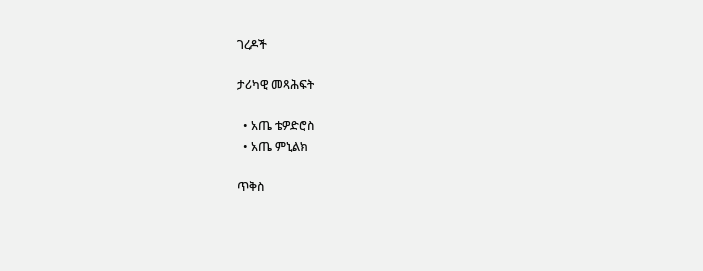ገረዶች

ታሪካዊ መጻሕፍት

  • አጤ ቴዎድሮስ
  • አጤ ምኒልክ

ጥቅስ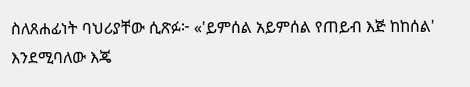ስለጸሐፊነት ባህሪያቸው ሲጽፉ፦ «'ይምሰል አይምሰል የጠይብ እጅ ከከሰል' እንደሚባለው እጄ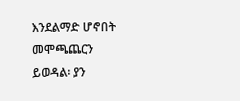እንደልማድ ሆኖበት መሞጫጨርን ይወዳል፡ ያን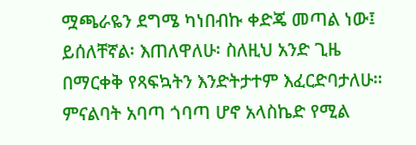ሟጫራዬን ደግሜ ካነበብኩ ቀድጄ መጣል ነው፤ ይሰለቸኛል፡ እጠለዋለሁ፡ ስለዚህ አንድ ጊዜ በማርቀቅ የጻፍኳትን እንድትታተም እፈርድባታለሁ። ምናልባት አባጣ ጎባጣ ሆኖ አላስኬድ የሚል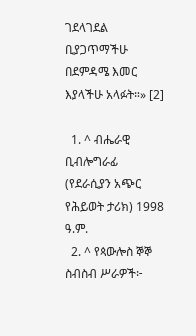ገደላገደል ቢያጋጥማችሁ በደምዳሜ እመር እያላችሁ አላፉት።» [2]

  1. ^ ብሔራዊ ቢብሎግራፊ (የደራሲያን አጭር የሕይወት ታሪክ) 1998 ዓ.ም.
  2. ^ የጳውሎስ ኞኞ ስብስብ ሥራዎች፦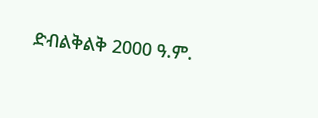ድብልቅልቅ 2000 ዓ.ም.